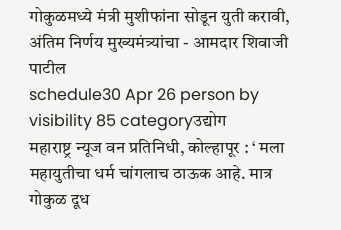गोकुळमध्ये मंत्री मुशीफांना सोडून युती करावी, अंतिम निर्णय मुख्यमंत्र्यांचा - आमदार शिवाजी पाटील
schedule30 Apr 26 person by visibility 85 categoryउद्योग
महाराष्ट्र न्यूज वन प्रतिनिधी, कोल्हापूर : ‘ मला महायुतीचा धर्म चांगलाच ठाऊक आहे. मात्र गोकुळ दूध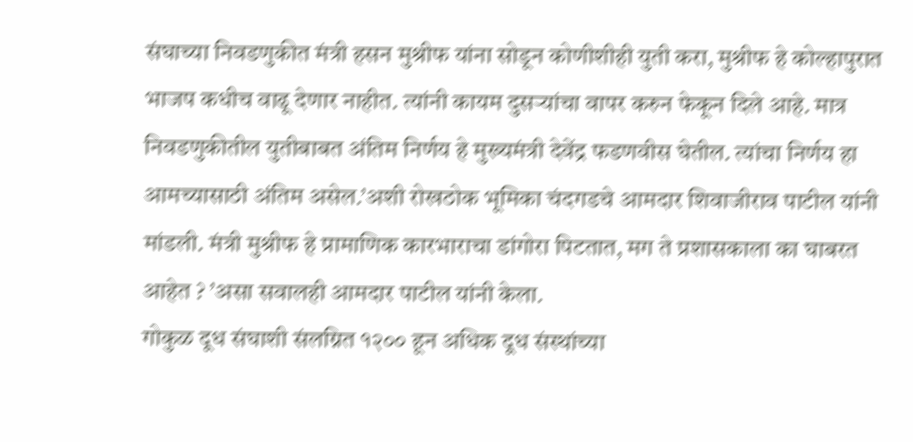संघाच्या निवडणुकीत मंत्री हसन मुश्रीफ यांना सोडून कोणीशीही युती करा, मुश्रीफ हे कोल्हापुरात भाजप कधीच वाढू देणार नाहीत. त्यांनी कायम दुसऱ्यांचा वापर करुन फेकून दिले आहे. मात्र निवडणुकीतील युतीबाबत अंतिम निर्णय हे मुख्यमंत्री देवेंद्र फडणवीस घेतील. त्यांचा निर्णय हा आमच्यासाठी अंतिम असेल.’अशी रोखठोक भूमिका चंदगडचे आमदार शिवाजीराव पाटील यांनी मांडली. मंत्री मुश्रीफ हे प्रामाणिक कारभाराचा डांगोरा पिटतात, मग ते प्रशासकाला का घाबरत आहेत ? ’असा सवालही आमदार पाटील यांनी केला.
गोकुळ दूध संघाशी संलग्नित १२०० हून अधिक दूध संस्थांच्या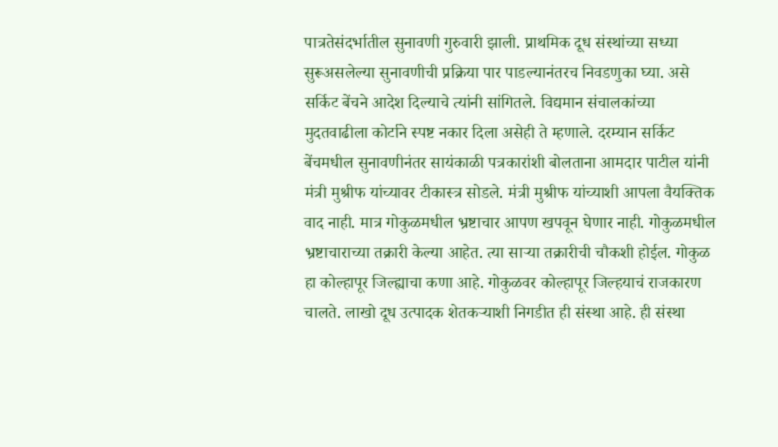पात्रतेसंदर्भातील सुनावणी गुरुवारी झाली. प्राथमिक दूध संस्थांच्या सध्या सुरूअसलेल्या सुनावणीची प्रक्रिया पार पाडल्यानंतरच निवडणुका घ्या. असे सर्किट बेंचने आदेश दिल्याचे त्यांनी सांगितले. विद्यमान संचालकांच्या मुदतवाढीला कोर्टाने स्पष्ट नकार दिला असेही ते म्हणाले. दरम्यान सर्किट बेंचमधील सुनावणीनंतर सायंकाळी पत्रकारांशी बोलताना आमदार पाटील यांनी मंत्री मुश्रीफ यांच्यावर टीकास्त्र सोडले. मंत्री मुश्रीफ यांच्याशी आपला वैयक्तिक वाद नाही. मात्र गोकुळमधील भ्रष्टाचार आपण खपवून घेणार नाही. गोकुळमधील भ्रष्टाचाराच्या तक्रारी केल्या आहेत. त्या साऱ्या तक्रारीची चौकशी होईल. गोकुळ हा कोल्हापूर जिल्ह्याचा कणा आहे. गोकुळवर कोल्हापूर जिल्हयाचं राजकारण चालते. लाखो दूध उत्पादक शेतकऱ्याशी निगडीत ही संस्था आहे. ही संस्था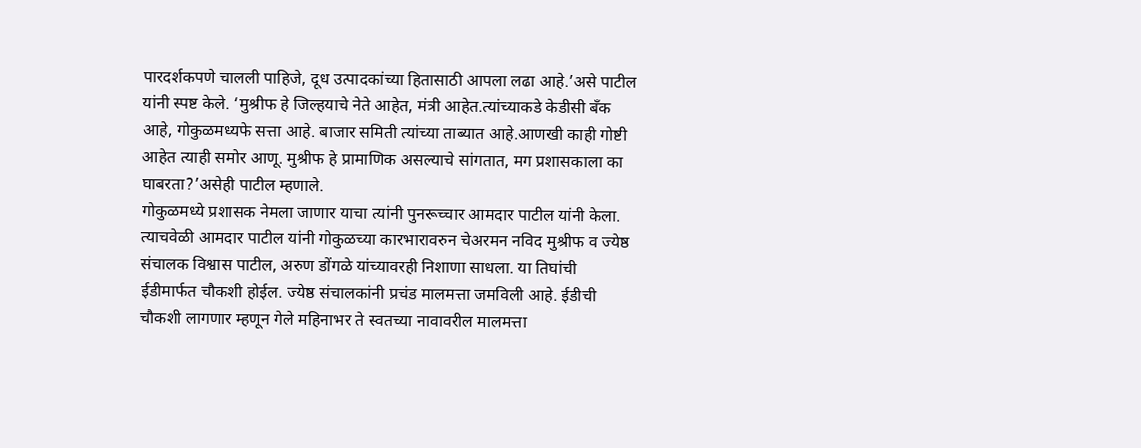पारदर्शकपणे चालली पाहिजे, दूध उत्पादकांच्या हितासाठी आपला लढा आहे.’असे पाटील यांनी स्पष्ट केले. ‘मुश्रीफ हे जिल्हयाचे नेते आहेत, मंत्री आहेत.त्यांच्याकडे केडीसी बँक आहे, गोकुळमध्यफे सत्ता आहे. बाजार समिती त्यांच्या ताब्यात आहे.आणखी काही गोष्टी आहेत त्याही समोर आणू. मुश्रीफ हे प्रामाणिक असल्याचे सांगतात, मग प्रशासकाला का घाबरता?’असेही पाटील म्हणाले.
गोकुळमध्ये प्रशासक नेमला जाणार याचा त्यांनी पुनरूच्चार आमदार पाटील यांनी केला. त्याचवेळी आमदार पाटील यांनी गोकुळच्या कारभारावरुन चेअरमन नविद मुश्रीफ व ज्येष्ठ संचालक विश्वास पाटील, अरुण डोंगळे यांच्यावरही निशाणा साधला. या तिघांची ईडीमार्फत चौकशी होईल. ज्येष्ठ संचालकांनी प्रचंड मालमत्ता जमविली आहे. ईडीची चौकशी लागणार म्हणून गेले महिनाभर ते स्वतच्या नावावरील मालमत्ता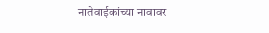नातेवाईकांच्या नावावर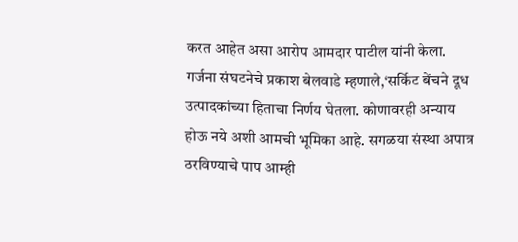करत आहेत असा आरोप आमदार पाटील यांनी केला.
गर्जना संघटनेचे प्रकाश बेलवाडे म्हणाले,‘सर्किट बेंचने दूध उत्पादकांच्या हिताचा निर्णय घेतला. कोणावरही अन्याय होऊ नये अशी आमची भूमिका आहे. सगळया संस्था अपात्र ठरविण्याचे पाप आम्ही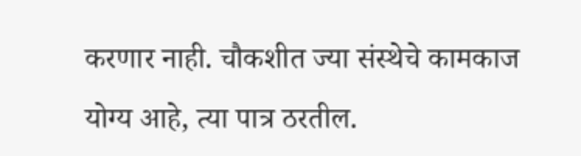करणार नाही. चौकशीत ज्या संस्थेचे कामकाज योग्य आहे, त्या पात्र ठरतील.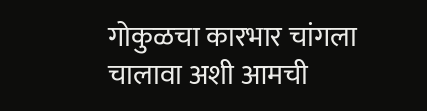गोकुळचा कारभार चांगला चालावा अशी आमची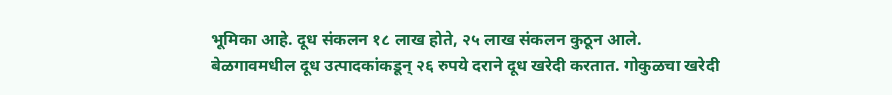भूमिका आहे. दूध संकलन १८ लाख होते, २५ लाख संकलन कुठून आले. बेळगावमधील दूध उत्पादकांकडून् २६ रुपये दराने दूध खरेदी करतात. गोकुळचा खरेदी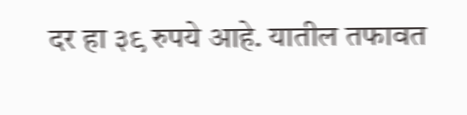दर हा ३९ रुपये आहे. यातील तफावत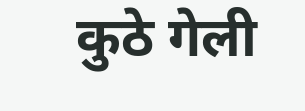कुठे गेली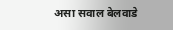असा सवाल बेलवाडे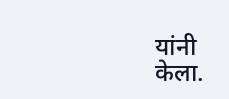यांनी केला.